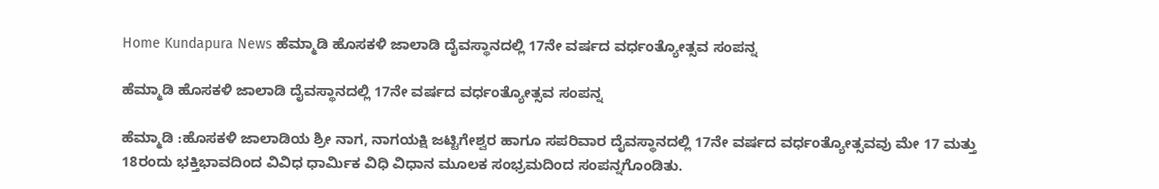Home Kundapura News ಹೆಮ್ಮಾಡಿ ಹೊಸಕಳಿ ಜಾಲಾಡಿ ದೈವಸ್ಥಾನದಲ್ಲಿ 17ನೇ ವರ್ಷದ ವರ್ಧಂತ್ಯೋತ್ಸವ ಸಂಪನ್ನ

ಹೆಮ್ಮಾಡಿ ಹೊಸಕಳಿ ಜಾಲಾಡಿ ದೈವಸ್ಥಾನದಲ್ಲಿ 17ನೇ ವರ್ಷದ ವರ್ಧಂತ್ಯೋತ್ಸವ ಸಂಪನ್ನ

ಹೆಮ್ಮಾಡಿ :ಹೊಸಕಳಿ ಜಾಲಾಡಿಯ ಶ್ರೀ ನಾಗ, ನಾಗಯಕ್ಷಿ ಜಟ್ಟಿಗೇಶ್ವರ ಹಾಗೂ ಸಪರಿವಾರ ದೈವಸ್ಥಾನದಲ್ಲಿ 17ನೇ ವರ್ಷದ ವರ್ಧಂತ್ಯೋತ್ಸವವು ಮೇ 17 ಮತ್ತು 18ರಂದು ಭಕ್ತಿಭಾವದಿಂದ ವಿವಿಧ ಧಾರ್ಮಿಕ ವಿಧಿ ವಿಧಾನ ಮೂಲಕ ಸಂಭ್ರಮದಿಂದ ಸಂಪನ್ನಗೊಂಡಿತು.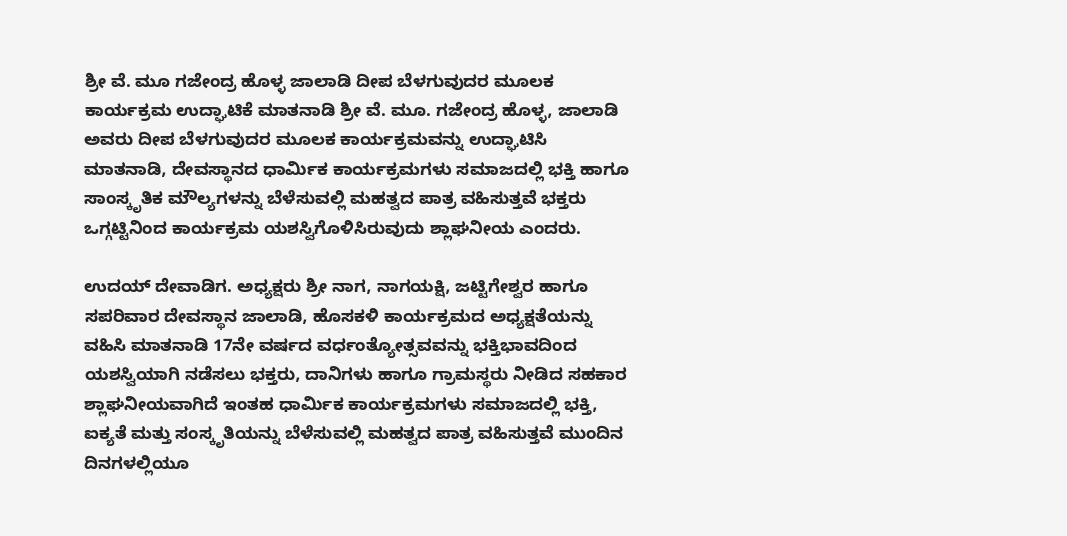ಶ್ರೀ ವೆ. ಮೂ ಗಜೇಂದ್ರ ಹೊಳ್ಳ ಜಾಲಾಡಿ ದೀಪ ಬೆಳಗುವುದರ ಮೂಲಕ ಕಾರ್ಯಕ್ರಮ ಉದ್ಘಾಟಿಕೆ ಮಾತನಾಡಿ ಶ್ರೀ ವೆ. ಮೂ. ಗಜೇಂದ್ರ ಹೊಳ್ಳ, ಜಾಲಾಡಿ ಅವರು ದೀಪ ಬೆಳಗುವುದರ ಮೂಲಕ ಕಾರ್ಯಕ್ರಮವನ್ನು ಉದ್ಘಾಟಿಸಿ ಮಾತನಾಡಿ, ದೇವಸ್ಥಾನದ ಧಾರ್ಮಿಕ ಕಾರ್ಯಕ್ರಮಗಳು ಸಮಾಜದಲ್ಲಿ ಭಕ್ತಿ ಹಾಗೂ ಸಾಂಸ್ಕೃತಿಕ ಮೌಲ್ಯಗಳನ್ನು ಬೆಳೆಸುವಲ್ಲಿ ಮಹತ್ವದ ಪಾತ್ರ ವಹಿಸುತ್ತವೆ ಭಕ್ತರು ಒಗ್ಗಟ್ಟಿನಿಂದ ಕಾರ್ಯಕ್ರಮ ಯಶಸ್ವಿಗೊಳಿಸಿರುವುದು ಶ್ಲಾಘನೀಯ ಎಂದರು.

ಉದಯ್ ದೇವಾಡಿಗ. ಅಧ್ಯಕ್ಷರು ಶ್ರೀ ನಾಗ, ನಾಗಯಕ್ಷಿ, ಜಟ್ಟಿಗೇಶ್ವರ ಹಾಗೂ ಸಪರಿವಾರ ದೇವಸ್ಥಾನ ಜಾಲಾಡಿ, ಹೊಸಕಳಿ ಕಾರ್ಯಕ್ರಮದ ಅಧ್ಯಕ್ಷತೆಯನ್ನು ವಹಿಸಿ ಮಾತನಾಡಿ 17ನೇ ವರ್ಷದ ವರ್ಧಂತ್ಯೋತ್ಸವವನ್ನು ಭಕ್ತಿಭಾವದಿಂದ ಯಶಸ್ವಿಯಾಗಿ ನಡೆಸಲು ಭಕ್ತರು, ದಾನಿಗಳು ಹಾಗೂ ಗ್ರಾಮಸ್ಥರು ನೀಡಿದ ಸಹಕಾರ ಶ್ಲಾಘನೀಯವಾಗಿದೆ ಇಂತಹ ಧಾರ್ಮಿಕ ಕಾರ್ಯಕ್ರಮಗಳು ಸಮಾಜದಲ್ಲಿ ಭಕ್ತಿ, ಐಕ್ಯತೆ ಮತ್ತು ಸಂಸ್ಕೃತಿಯನ್ನು ಬೆಳೆಸುವಲ್ಲಿ ಮಹತ್ವದ ಪಾತ್ರ ವಹಿಸುತ್ತವೆ ಮುಂದಿನ ದಿನಗಳಲ್ಲಿಯೂ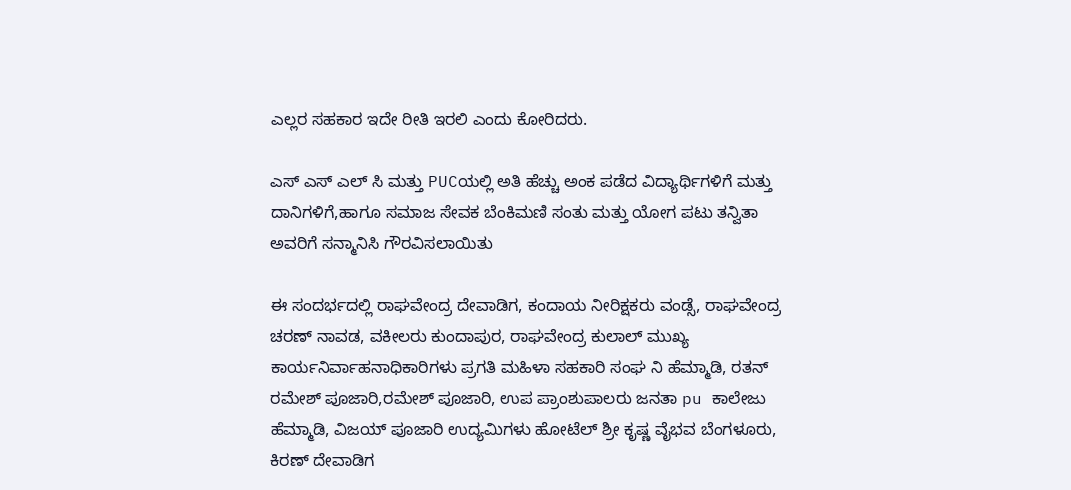ಎಲ್ಲರ ಸಹಕಾರ ಇದೇ ರೀತಿ ಇರಲಿ ಎಂದು ಕೋರಿದರು.

ಎಸ್ ಎಸ್ ಎಲ್ ಸಿ ಮತ್ತು PUCಯಲ್ಲಿ ಅತಿ ಹೆಚ್ಚು ಅಂಕ ಪಡೆದ ವಿದ್ಯಾರ್ಥಿಗಳಿಗೆ ಮತ್ತು ದಾನಿಗಳಿಗೆ,ಹಾಗೂ ಸಮಾಜ ಸೇವಕ ಬೆಂಕಿಮಣಿ ಸಂತು ಮತ್ತು ಯೋಗ ಪಟು ತನ್ವಿತಾ ಅವರಿಗೆ ಸನ್ಮಾನಿಸಿ ಗೌರವಿಸಲಾಯಿತು

ಈ ಸಂದರ್ಭದಲ್ಲಿ ರಾಘವೇಂದ್ರ ದೇವಾಡಿಗ, ಕಂದಾಯ ನೀರಿಕ್ಷಕರು ವಂಡ್ಸೆ, ರಾಘವೇಂದ್ರ ಚರಣ್ ನಾವಡ, ವಕೀಲರು ಕುಂದಾಪುರ, ರಾಘವೇಂದ್ರ ಕುಲಾಲ್ ಮುಖ್ಯ ಕಾರ್ಯನಿರ್ವಾಹನಾಧಿಕಾರಿಗಳು ಪ್ರಗತಿ ಮಹಿಳಾ ಸಹಕಾರಿ ಸಂಘ ನಿ ಹೆಮ್ಮಾಡಿ, ರತನ್ ರಮೇಶ್ ಪೂಜಾರಿ,ರಮೇಶ್ ಪೂಜಾರಿ, ಉಪ ಪ್ರಾಂಶುಪಾಲರು ಜನತಾ pu ಕಾಲೇಜು ಹೆಮ್ಮಾಡಿ, ವಿಜಯ್ ಪೂಜಾರಿ ಉದ್ಯಮಿಗಳು ಹೋಟೆಲ್ ಶ್ರೀ ಕೃಷ್ಣ ವೈಭವ ಬೆಂಗಳೂರು, ಕಿರಣ್ ದೇವಾಡಿಗ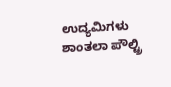ಉದ್ಯಮಿಗಳು ಶಾಂತಲಾ ಪೌಲ್ಟ್ರಿ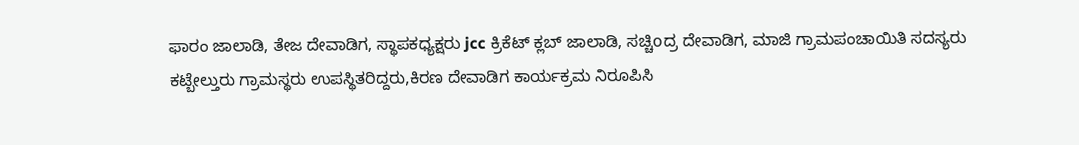ಫಾರಂ ಜಾಲಾಡಿ, ತೇಜ ದೇವಾಡಿಗ, ಸ್ಥಾಪಕಧ್ಯಕ್ಷರು jcc ಕ್ರಿಕೆಟ್ ಕ್ಲಬ್ ಜಾಲಾಡಿ, ಸಚ್ಚಿoದ್ರ ದೇವಾಡಿಗ, ಮಾಜಿ ಗ್ರಾಮಪಂಚಾಯಿತಿ ಸದಸ್ಯರು ಕಟ್ಬೇಲ್ತುರು ಗ್ರಾಮಸ್ಥರು ಉಪಸ್ಥಿತರಿದ್ದರು,ಕಿರಣ ದೇವಾಡಿಗ ಕಾರ್ಯಕ್ರಮ ನಿರೂಪಿಸಿ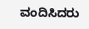ವಂದಿಸಿದರು